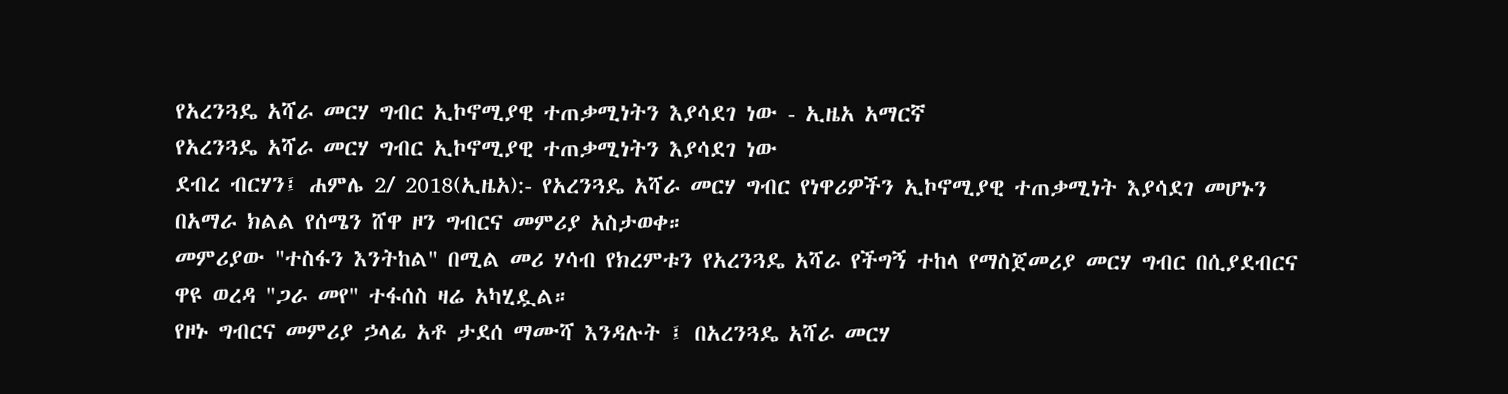የአረንጓዴ አሻራ መርሃ ግብር ኢኮኖሚያዊ ተጠቃሚነትን እያሳደገ ነው - ኢዜአ አማርኛ
የአረንጓዴ አሻራ መርሃ ግብር ኢኮኖሚያዊ ተጠቃሚነትን እያሳደገ ነው
ደብረ ብርሃን፤ ሐምሌ 2/ 2018(ኢዜአ):- የአረንጓዴ አሻራ መርሃ ግብር የነዋሪዎችን ኢኮኖሚያዊ ተጠቃሚነት እያሳደገ መሆኑን በአማራ ክልል የሰሜን ሸዋ ዞን ግብርና መምሪያ አስታወቀ።
መምሪያው "ተስፋን እንትከል" በሚል መሪ ሃሳብ የክረምቱን የአረንጓዴ አሻራ የችግኝ ተከላ የማስጀመሪያ መርሃ ግብር በሲያደብርና ዋዩ ወረዳ "ጋራ መየ" ተፋሰስ ዛሬ አካሂዷል።
የዞኑ ግብርና መምሪያ ኃላፊ አቶ ታደሰ ማሙሻ እንዳሉት ፤ በአረንጓዴ አሻራ መርሃ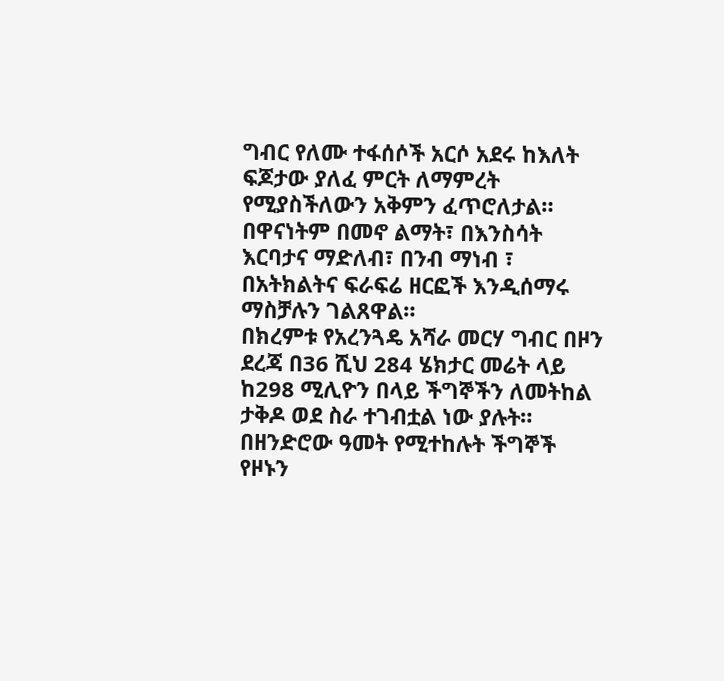ግብር የለሙ ተፋሰሶች አርሶ አደሩ ከእለት ፍጆታው ያለፈ ምርት ለማምረት የሚያስችለውን አቅምን ፈጥሮለታል።
በዋናነትም በመኖ ልማት፣ በእንስሳት እርባታና ማድለብ፣ በንብ ማነብ ፣ በአትክልትና ፍራፍሬ ዘርፎች እንዲሰማሩ ማስቻሉን ገልጸዋል።
በክረምቱ የአረንጓዴ አሻራ መርሃ ግብር በዞን ደረጃ በ36 ሺህ 284 ሄክታር መሬት ላይ ከ298 ሚሊዮን በላይ ችግኞችን ለመትከል ታቅዶ ወደ ስራ ተገብቷል ነው ያሉት።
በዘንድሮው ዓመት የሚተከሉት ችግኞች የዞኑን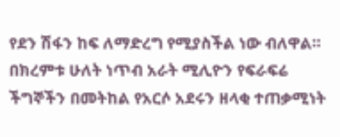የደን ሽፋን ከፍ ለማድረግ የሚያስችል ነው ብለዋል።
በክረምቱ ሁለት ነጥብ አራት ሚሊዮን የፍራፍሬ ችግኞችን በመትከል የአርሶ አደሩን ዘላቂ ተጠቃሚነት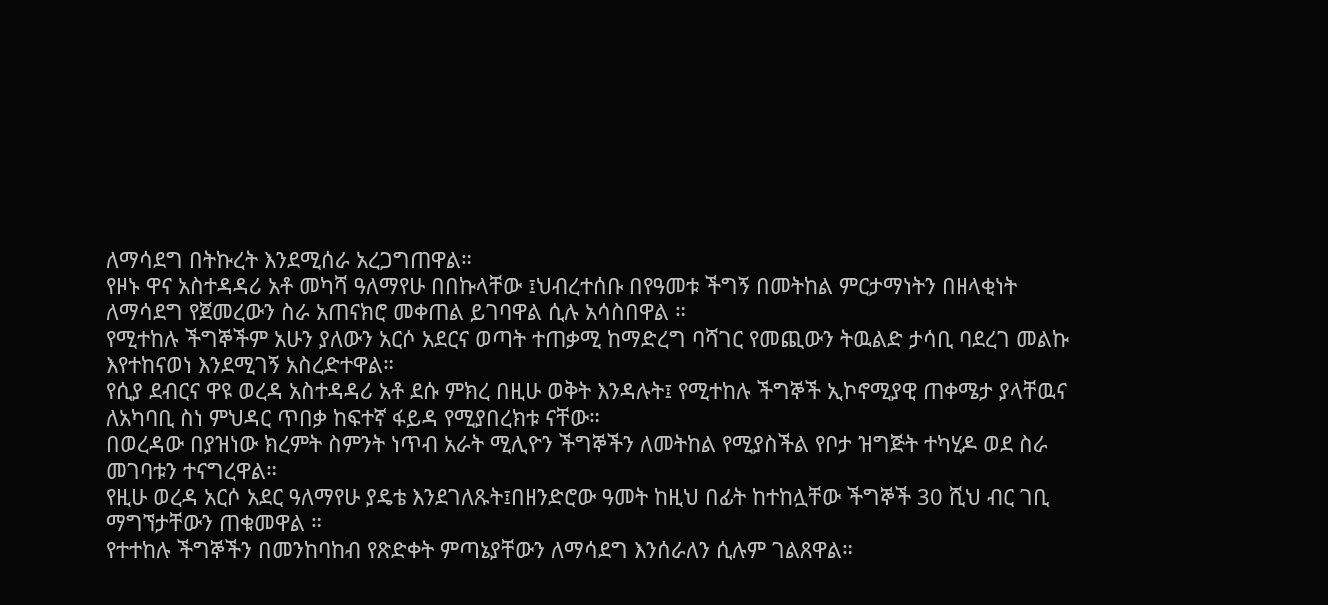ለማሳደግ በትኩረት እንደሚሰራ አረጋግጠዋል።
የዞኑ ዋና አስተዳዳሪ አቶ መካሻ ዓለማየሁ በበኩላቸው ፤ህብረተሰቡ በየዓመቱ ችግኝ በመትከል ምርታማነትን በዘላቂነት ለማሳደግ የጀመረውን ስራ አጠናክሮ መቀጠል ይገባዋል ሲሉ አሳስበዋል ።
የሚተከሉ ችግኞችም አሁን ያለውን አርሶ አደርና ወጣት ተጠቃሚ ከማድረግ ባሻገር የመጪውን ትዉልድ ታሳቢ ባደረገ መልኩ እየተከናወነ እንደሚገኝ አስረድተዋል።
የሲያ ደብርና ዋዩ ወረዳ አስተዳዳሪ አቶ ደሱ ምክረ በዚሁ ወቅት እንዳሉት፤ የሚተከሉ ችግኞች ኢኮኖሚያዊ ጠቀሜታ ያላቸዉና ለአካባቢ ስነ ምህዳር ጥበቃ ከፍተኛ ፋይዳ የሚያበረክቱ ናቸው።
በወረዳው በያዝነው ክረምት ስምንት ነጥብ አራት ሚሊዮን ችግኞችን ለመትከል የሚያስችል የቦታ ዝግጅት ተካሂዶ ወደ ስራ መገባቱን ተናግረዋል።
የዚሁ ወረዳ አርሶ አደር ዓለማየሁ ያዴቴ እንደገለጹት፤በዘንድሮው ዓመት ከዚህ በፊት ከተከሏቸው ችግኞች 30 ሺህ ብር ገቢ ማግኘታቸውን ጠቁመዋል ።
የተተከሉ ችግኞችን በመንከባከብ የጽድቀት ምጣኔያቸውን ለማሳደግ እንሰራለን ሲሉም ገልጸዋል።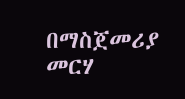በማስጀመሪያ መርሃ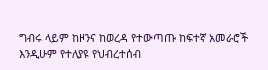ግብሩ ላይም ከዞንና ከወረዳ የተውጣጡ ከፍተኛ አመራሮች እንዲሁም የተለያዩ የህብረተሰብ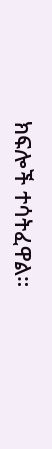ክፍሎች ተሳትፈዋል።